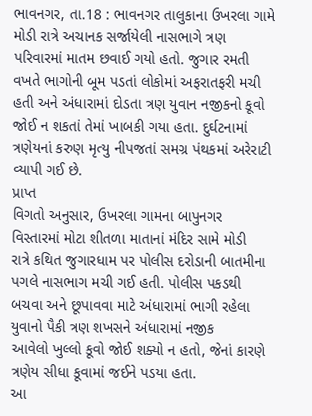ભાવનગર, તા.18 : ભાવનગર તાલુકાના ઉખરલા ગામે મોડી રાત્રે અચાનક સર્જાયેલી નાસભાગે ત્રણ પરિવારમાં માતમ છવાઈ ગયો હતો. જુગાર રમતી વખતે ભાગોની બૂમ પડતાં લોકોમાં અફરાતફરી મચી હતી અને અંધારામાં દોડતા ત્રણ યુવાન નજીકનો કૂવો જોઈ ન શકતાં તેમાં ખાબકી ગયા હતા. દુર્ઘટનામાં ત્રણેયનાં કરુણ મૃત્યુ નીપજતાં સમગ્ર પંથકમાં અરેરાટી વ્યાપી ગઈ છે.
પ્રાપ્ત
વિગતો અનુસાર, ઉખરલા ગામના બાપુનગર વિસ્તારમાં મોટા શીતળા માતાનાં મંદિર સામે મોડી
રાત્રે કથિત જુગારધામ પર પોલીસ દરોડાની બાતમીના પગલે નાસભાગ મચી ગઈ હતી. પોલીસ પકડથી
બચવા અને છૂપાવવા માટે અંધારામાં ભાગી રહેલા યુવાનો પૈકી ત્રણ શખસને અંધારામાં નજીક
આવેલો ખુલ્લો કૂવો જોઈ શક્યો ન હતો, જેનાં કારણે ત્રણેય સીધા કૂવામાં જઈને પડયા હતા.
આ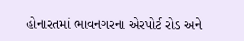હોનારતમાં ભાવનગરના એરપોર્ટ રોડ અને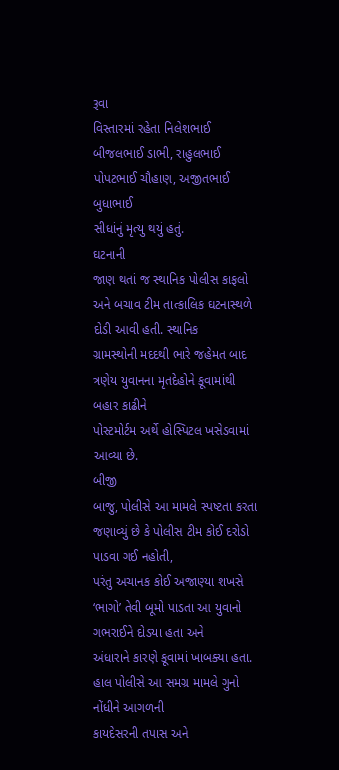રૂવા
વિસ્તારમાં રહેતા નિલેશભાઈ બીજલભાઈ ડાભી, રાહુલભાઈ પોપટભાઈ ચૌહાણ, અજીતભાઈ બુધાભાઈ
સીધાંનું મૃત્યુ થયું હતું.
ઘટનાની
જાણ થતાં જ સ્થાનિક પોલીસ કાફલો અને બચાવ ટીમ તાત્કાલિક ઘટનાસ્થળે દોડી આવી હતી. સ્થાનિક
ગ્રામસ્થોની મદદથી ભારે જહેમત બાદ ત્રણેય યુવાનના મૃતદેહોને કૂવામાંથી બહાર કાઢીને
પોસ્ટમોર્ટમ અર્થે હોસ્પિટલ ખસેડવામાં આવ્યા છે.
બીજી
બાજુ, પોલીસે આ મામલે સ્પષ્ટતા કરતા જણાવ્યું છે કે પોલીસ ટીમ કોઈ દરોડો પાડવા ગઈ નહોતી,
પરંતુ અચાનક કોઈ અજાણ્યા શખસે ‘ભાગો’ તેવી બૂમો પાડતા આ યુવાનો ગભરાઈને દોડયા હતા અને
અંધારાને કારણે કૂવામાં ખાબક્યા હતા. હાલ પોલીસે આ સમગ્ર મામલે ગુનો નોંધીને આગળની
કાયદેસરની તપાસ અને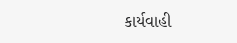કાર્યવાહી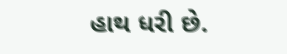હાથ ધરી છે.